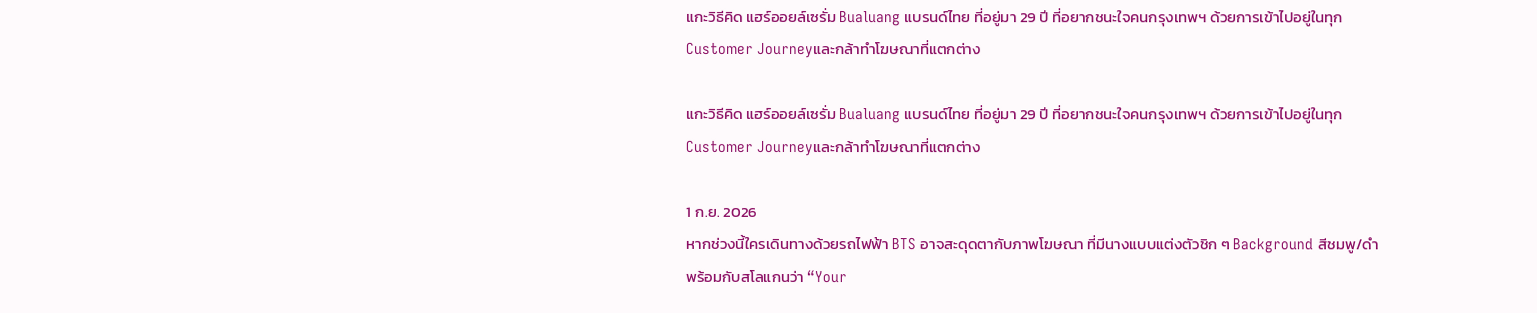แกะวิธีคิด แฮร์ออยล์เซรั่ม Bualuang แบรนด์ไทย ที่อยู่มา 29 ปี ที่อยากชนะใจคนกรุงเทพฯ ด้วยการเข้าไปอยู่ในทุก Customer Journeyและกล้าทำโฆษณาที่แตกต่าง

แกะวิธีคิด แฮร์ออยล์เซรั่ม Bualuang แบรนด์ไทย ที่อยู่มา 29 ปี ที่อยากชนะใจคนกรุงเทพฯ ด้วยการเข้าไปอยู่ในทุก Customer Journeyและกล้าทำโฆษณาที่แตกต่าง

1 ก.ย. 2026
หากช่วงนี้ใครเดินทางด้วยรถไฟฟ้า BTS อาจสะดุดตากับภาพโฆษณา ที่มีนางแบบแต่งตัวชิก ๆ Background สีชมพู/ดำ พร้อมกับสโลแกนว่า “Your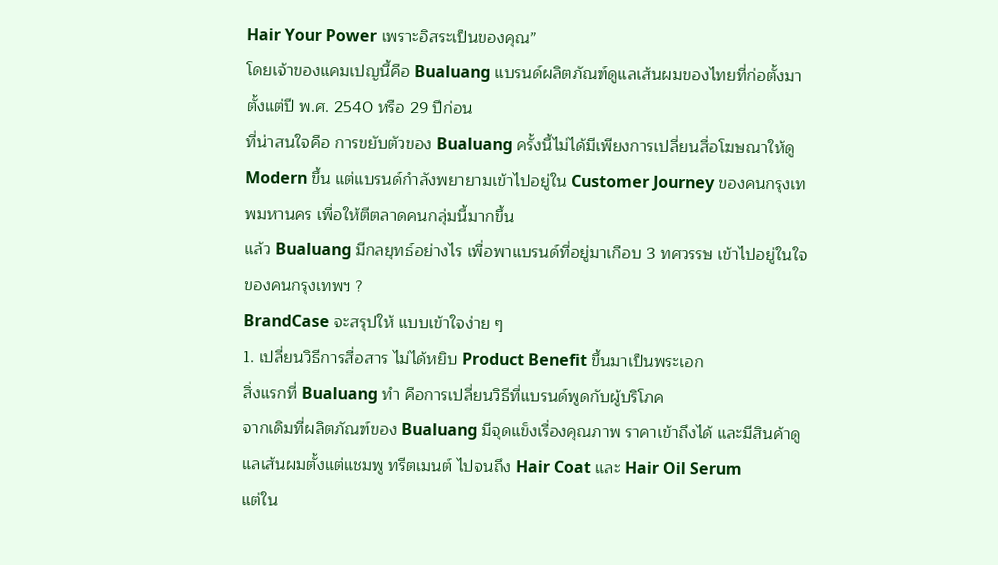Hair Your Power เพราะอิสระเป็นของคุณ”
โดยเจ้าของแคมเปญนี้คือ Bualuang แบรนด์ผลิตภัณฑ์ดูแลเส้นผมของไทยที่ก่อตั้งมาตั้งแต่ปี พ.ศ. 2540 หรือ 29 ปีก่อน
ที่น่าสนใจคือ การขยับตัวของ Bualuang ครั้งนี้ไม่ได้มีเพียงการเปลี่ยนสื่อโฆษณาให้ดู Modern ขึ้น แต่แบรนด์กำลังพยายามเข้าไปอยู่ใน Customer Journey ของคนกรุงเทพมหานคร เพื่อให้ตีตลาดคนกลุ่มนี้มากขึ้น
แล้ว Bualuang มีกลยุทธ์อย่างไร เพื่อพาแบรนด์ที่อยู่มาเกือบ 3 ทศวรรษ เข้าไปอยู่ในใจของคนกรุงเทพฯ ?
BrandCase จะสรุปให้ แบบเข้าใจง่าย ๆ
1. เปลี่ยนวิธีการสื่อสาร ไม่ได้หยิบ Product Benefit ขึ้นมาเป็นพระเอก
สิ่งแรกที่ Bualuang ทำ คือการเปลี่ยนวิธีที่แบรนด์พูดกับผู้บริโภค
จากเดิมที่ผลิตภัณฑ์ของ Bualuang มีจุดแข็งเรื่องคุณภาพ ราคาเข้าถึงได้ และมีสินค้าดูแลเส้นผมตั้งแต่แชมพู ทรีตเมนต์ ไปจนถึง Hair Coat และ Hair Oil Serum
แต่ใน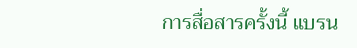การสื่อสารครั้งนี้ แบรน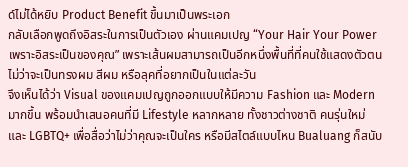ด์ไม่ได้หยิบ Product Benefit ขึ้นมาเป็นพระเอก
กลับเลือกพูดถึงอิสระในการเป็นตัวเอง ผ่านแคมเปญ “Your Hair Your Power เพราะอิสระเป็นของคุณ” เพราะเส้นผมสามารถเป็นอีกหนึ่งพื้นที่ที่คนใช้แสดงตัวตน ไม่ว่าจะเป็นทรงผม สีผม หรือลุคที่อยากเป็นในแต่ละวัน
จึงเห็นได้ว่า Visual ของแคมเปญถูกออกแบบให้มีความ Fashion และ Modern มากขึ้น พร้อมนำเสนอคนที่มี Lifestyle หลากหลาย ทั้งชาวต่างชาติ คนรุ่นใหม่ และ LGBTQ+ เพื่อสื่อว่าไม่ว่าคุณจะเป็นใคร หรือมีสไตล์แบบไหน Bualuang ก็สนับ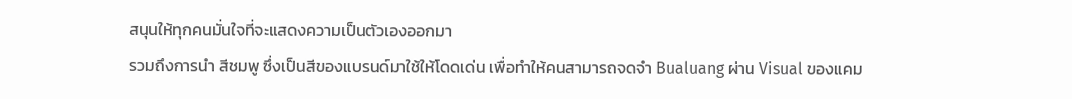สนุนให้ทุกคนมั่นใจที่จะแสดงความเป็นตัวเองออกมา
รวมถึงการนำ สีชมพู ซึ่งเป็นสีของแบรนด์มาใช้ให้โดดเด่น เพื่อทำให้คนสามารถจดจำ Bualuang ผ่าน Visual ของแคม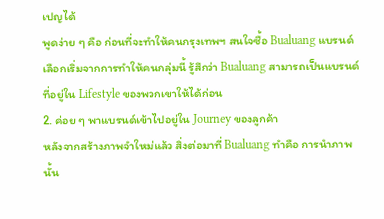เปญได้
พูดง่าย ๆ คือ ก่อนที่จะทำให้คนกรุงเทพฯ สนใจซื้อ Bualuang แบรนด์เลือกเริ่มจากการทำให้คนกลุ่มนี้ รู้สึกว่า Bualuang สามารถเป็นแบรนด์ที่อยู่ใน Lifestyle ของพวกเขาให้ได้ก่อน
2. ค่อย ๆ พาแบรนด์เข้าไปอยู่ใน Journey ของลูกค้า
หลังจากสร้างภาพจำใหม่แล้ว สิ่งต่อมาที่ Bualuang ทำคือ การนำภาพนั้น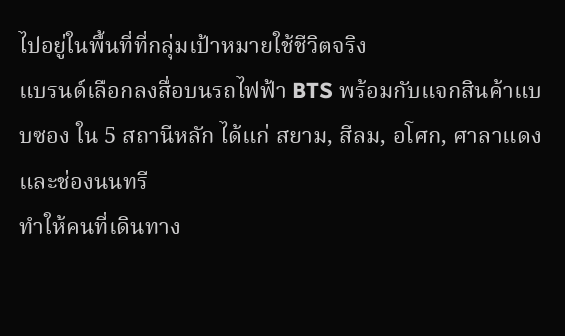ไปอยู่ในพื้นที่ที่กลุ่มเป้าหมายใช้ชีวิตจริง
แบรนด์เลือกลงสื่อบนรถไฟฟ้า BTS พร้อมกับแจกสินค้าแบบซอง ใน 5 สถานีหลัก ได้แก่ สยาม, สีลม, อโศก, ศาลาแดง และช่องนนทรี
ทำให้คนที่เดินทาง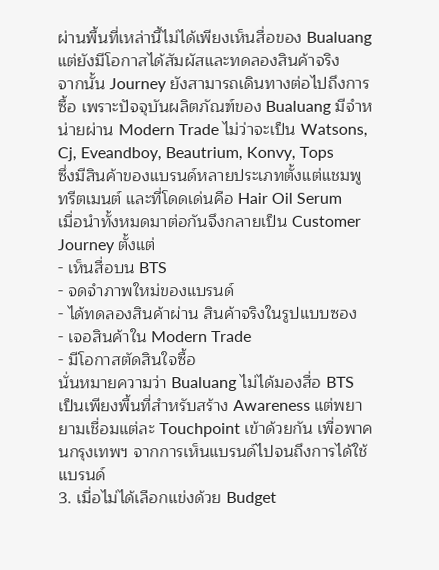ผ่านพื้นที่เหล่านี้ไม่ได้เพียงเห็นสื่อของ Bualuang แต่ยังมีโอกาสได้สัมผัสและทดลองสินค้าจริง
จากนั้น Journey ยังสามารถเดินทางต่อไปถึงการซื้อ เพราะปัจจุบันผลิตภัณฑ์ของ Bualuang มีจำหน่ายผ่าน Modern Trade ไม่ว่าจะเป็น Watsons, Cj, Eveandboy, Beautrium, Konvy, Tops
ซึ่งมีสินค้าของแบรนด์หลายประเภทตั้งแต่แชมพู ทรีตเมนต์ และที่โดดเด่นคือ Hair Oil Serum
เมื่อนำทั้งหมดมาต่อกันจึงกลายเป็น Customer Journey ตั้งแต่
- เห็นสื่อบน BTS
- จดจำภาพใหม่ของแบรนด์
- ได้ทดลองสินค้าผ่าน สินค้าจริงในรูปแบบซอง
- เจอสินค้าใน Modern Trade
- มีโอกาสตัดสินใจซื้อ
นั่นหมายความว่า Bualuang ไม่ได้มองสื่อ BTS เป็นเพียงพื้นที่สำหรับสร้าง Awareness แต่พยายามเชื่อมแต่ละ Touchpoint เข้าด้วยกัน เพื่อพาคนกรุงเทพฯ จากการเห็นแบรนด์ไปจนถึงการได้ใช้แบรนด์
3. เมื่อไม่ได้เลือกแข่งด้วย Budget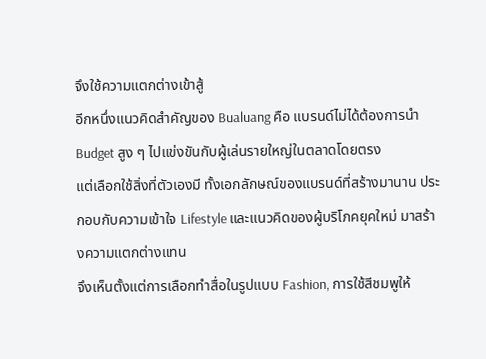จึงใช้ความแตกต่างเข้าสู้
อีกหนึ่งแนวคิดสำคัญของ Bualuang คือ แบรนด์ไม่ได้ต้องการนำ Budget สูง ๆ ไปแข่งขันกับผู้เล่นรายใหญ่ในตลาดโดยตรง
แต่เลือกใช้สิ่งที่ตัวเองมี ทั้งเอกลักษณ์ของแบรนด์ที่สร้างมานาน ประกอบกับความเข้าใจ Lifestyle และแนวคิดของผู้บริโภคยุคใหม่ มาสร้างความแตกต่างแทน
จึงเห็นตั้งแต่การเลือกทำสื่อในรูปแบบ Fashion, การใช้สีชมพูให้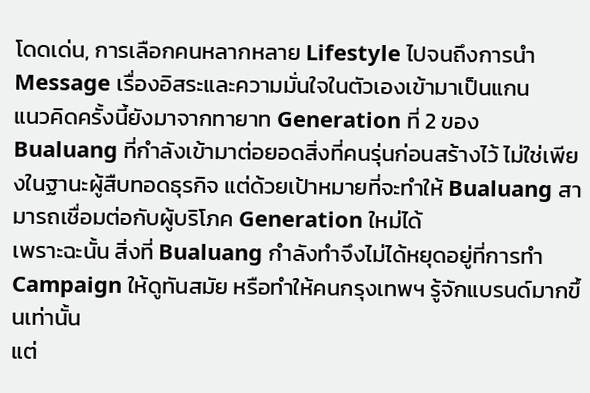โดดเด่น, การเลือกคนหลากหลาย Lifestyle ไปจนถึงการนำ Message เรื่องอิสระและความมั่นใจในตัวเองเข้ามาเป็นแกน
แนวคิดครั้งนี้ยังมาจากทายาท Generation ที่ 2 ของ Bualuang ที่กำลังเข้ามาต่อยอดสิ่งที่คนรุ่นก่อนสร้างไว้ ไม่ใช่เพียงในฐานะผู้สืบทอดธุรกิจ แต่ด้วยเป้าหมายที่จะทำให้ Bualuang สามารถเชื่อมต่อกับผู้บริโภค Generation ใหม่ได้
เพราะฉะนั้น สิ่งที่ Bualuang กำลังทำจึงไม่ได้หยุดอยู่ที่การทำ Campaign ให้ดูทันสมัย หรือทำให้คนกรุงเทพฯ รู้จักแบรนด์มากขึ้นเท่านั้น
แต่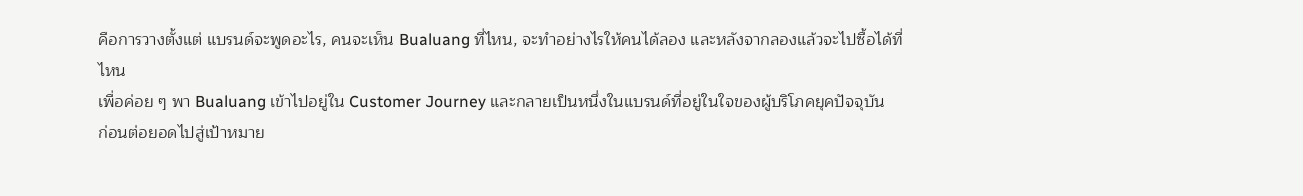คือการวางตั้งแต่ แบรนด์จะพูดอะไร, คนจะเห็น Bualuang ที่ไหน, จะทำอย่างไรให้คนได้ลอง และหลังจากลองแล้วจะไปซื้อได้ที่ไหน
เพื่อค่อย ๆ พา Bualuang เข้าไปอยู่ใน Customer Journey และกลายเป็นหนึ่งในแบรนด์ที่อยู่ในใจของผู้บริโภคยุคปัจจุบัน
ก่อนต่อยอดไปสู่เป้าหมาย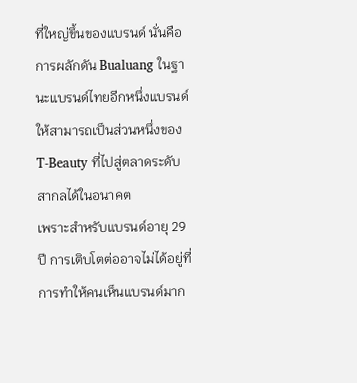ที่ใหญ่ขึ้นของแบรนด์ นั่นคือการผลักดัน Bualuang ในฐานะแบรนด์ไทยอีกหนึ่งแบรนด์ ให้สามารถเป็นส่วนหนึ่งของ T-Beauty ที่ไปสู่ตลาดระดับสากลได้ในอนาคต
เพราะสำหรับแบรนด์อายุ 29 ปี การเติบโตต่ออาจไม่ได้อยู่ที่การทำให้คนเห็นแบรนด์มาก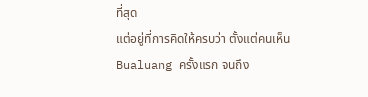ที่สุด
แต่อยู่ที่การคิดให้ครบว่า ตั้งแต่คนเห็น Bualuang ครั้งแรก จนถึง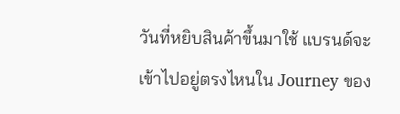วันที่หยิบสินค้าขึ้นมาใช้ แบรนด์จะเข้าไปอยู่ตรงไหนใน Journey ของ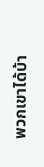พวกเขาได้บ้า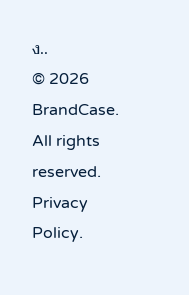ง..
© 2026 BrandCase. All rights reserved. Privacy Policy.